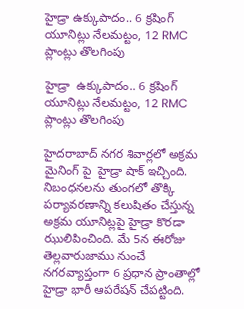హైడ్రా ఉక్కుపాదం.. 6 క్రషింగ్ యూనిట్లు నేలమట్టం, 12 RMC ప్లాంట్లు తొలగింపు

హైడ్రా  ఉక్కుపాదం.. 6 క్రషింగ్ యూనిట్లు నేలమట్టం, 12 RMC ప్లాంట్లు తొలగింపు

హైదరాబాద్ నగర శివార్లలో అక్రమ మైనింగ్ పై  హైడ్రా షాక్ ఇచ్చింది. నిబంధనలను తుంగలో తొక్కి పర్యావరణాన్ని కలుషితం చేస్తున్న అక్రమ యూనిట్లపై హైడ్రా కొరడా ఝులిపించింది. మే 5న ఈరోజు తెల్లవారుజాము నుంచే నగరవ్యాప్తంగా 6 ప్రధాన ప్రాంతాల్లో హైడ్రా భారీ ఆపరేషన్ చేపట్టింది.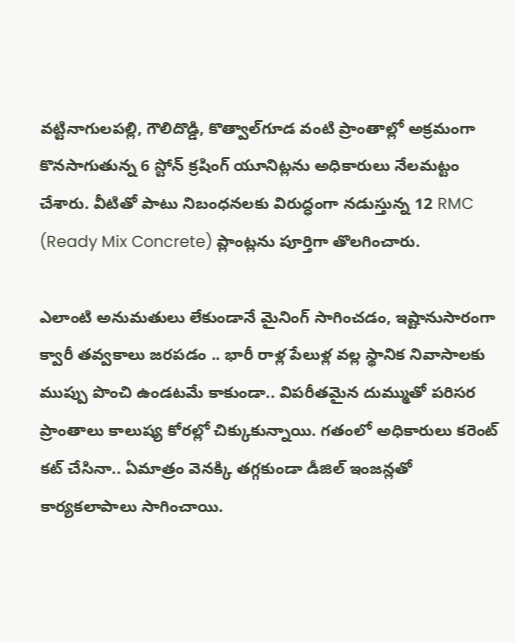వట్టినాగులపల్లి, గౌలిదొడ్డి, కొత్వాల్‌గూడ వంటి ప్రాంతాల్లో అక్రమంగా కొనసాగుతున్న 6 స్టోన్ క్రషింగ్ యూనిట్లను అధికారులు నేలమట్టం చేశారు. వీటితో పాటు నిబంధనలకు విరుద్ధంగా నడుస్తున్న 12 RMC (Ready Mix Concrete) ప్లాంట్లను పూర్తిగా తొలగించారు.

ఎలాంటి అనుమతులు లేకుండానే మైనింగ్ సాగించడం, ఇష్టానుసారంగా క్వారీ తవ్వకాలు జరపడం .. భారీ రాళ్ల పేలుళ్ల వల్ల స్థానిక నివాసాలకు ముప్పు పొంచి ఉండటమే కాకుండా.. విపరీతమైన దుమ్ముతో పరిసర ప్రాంతాలు కాలుష్య కోరల్లో చిక్కుకున్నాయి. గతంలో అధికారులు కరెంట్ కట్ చేసినా.. ఏమాత్రం వెనక్కి తగ్గకుండా డీజిల్ ఇంజన్లతో కార్యకలాపాలు సాగించాయి.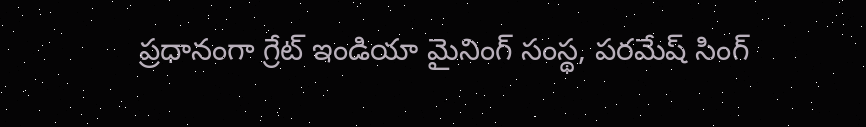ప్రధానంగా గ్రేట్ ఇండియా మైనింగ్ సంస్థ, పరమేష్ సింగ్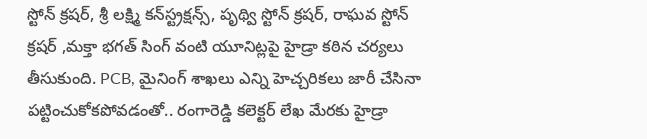స్టోన్ క్రషర్, శ్రీ లక్ష్మి కన్‌స్ట్రక్షన్స్, పృథ్వి స్టోన్ క్రషర్, రాఘవ స్టోన్ క్రషర్ ,మక్తా భగత్ సింగ్ వంటి యూనిట్లపై హైడ్రా కఠిన చర్యలు తీసుకుంది. PCB, మైనింగ్ శాఖలు ఎన్ని హెచ్చరికలు జారీ చేసినా పట్టించుకోకపోవడంతో.. రంగారెడ్డి కలెక్టర్ లేఖ మేరకు హైడ్రా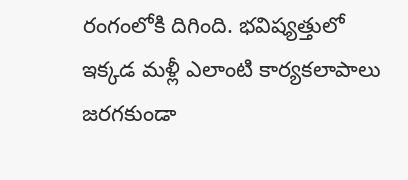రంగంలోకి దిగింది. భవిష్యత్తులో ఇక్కడ మళ్లీ ఎలాంటి కార్యకలాపాలు జరగకుండా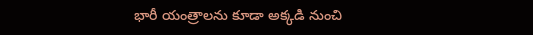భారీ యంత్రాలను కూడా అక్కడి నుంచి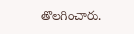తొలగించారు.